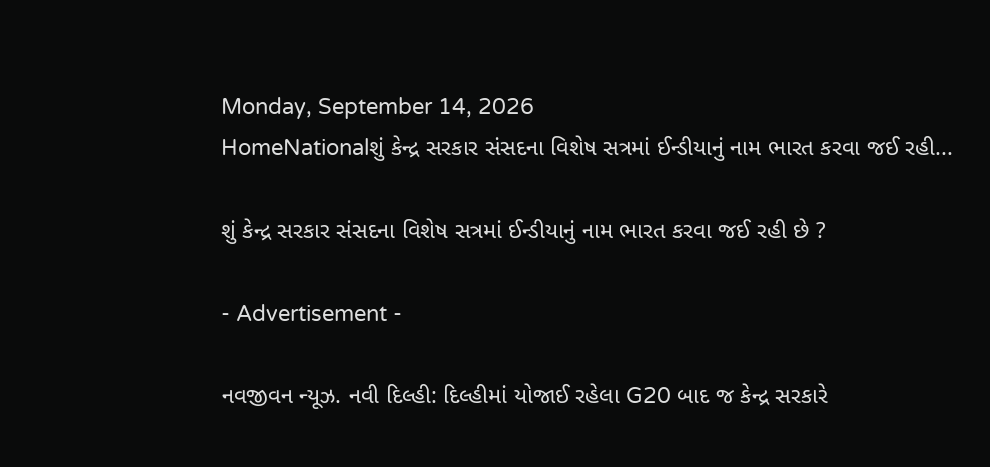Monday, September 14, 2026
HomeNationalશું કેન્દ્ર સરકાર સંસદના વિશેષ સત્રમાં ઈન્ડીયાનું નામ ભારત કરવા જઈ રહી...

શું કેન્દ્ર સરકાર સંસદના વિશેષ સત્રમાં ઈન્ડીયાનું નામ ભારત કરવા જઈ રહી છે ?

- Advertisement -

નવજીવન ન્યૂઝ. નવી દિલ્હી: દિલ્હીમાં યોજાઈ રહેલા G20 બાદ જ કેન્દ્ર સરકારે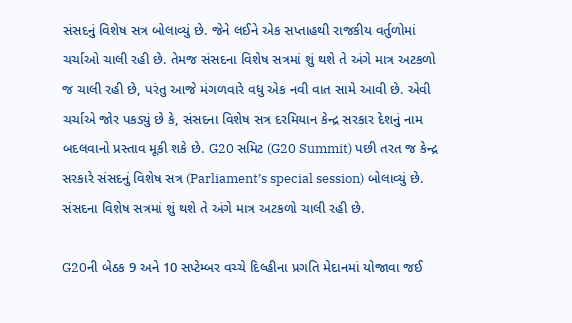સંસદનું વિશેષ સત્ર બોલાવ્યું છે. જેને લઈને એક સપ્તાહથી રાજકીય વર્તુળોમાં ચર્ચાઓ ચાલી રહી છે. તેમજ સંસદના વિશેષ સત્રમાં શું થશે તે અંગે માત્ર અટકળો જ ચાલી રહી છે, પરંતુ આજે મંગળવારે વધુ એક નવી વાત સામે આવી છે. એવી ચર્ચાએ જોર પકડ્યું છે કે, સંસદના વિશેષ સત્ર દરમિયાન કેન્દ્ર સરકાર દેશનું નામ બદલવાનો પ્રસ્તાવ મૂકી શકે છે. G20 સમિટ (G20 Summit) પછી તરત જ કેન્દ્ર સરકારે સંસદનું વિશેષ સત્ર (Parliament’s special session) બોલાવ્યું છે. સંસદના વિશેષ સત્રમાં શું થશે તે અંગે માત્ર અટકળો ચાલી રહી છે.

G20ની બેઠક 9 અને 10 સપ્ટેમ્બર વચ્ચે દિલ્હીના પ્રગતિ મેદાનમાં યોજાવા જઈ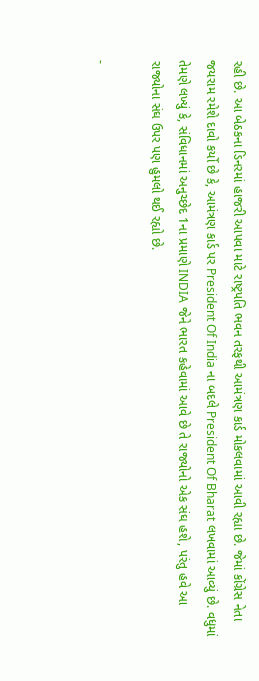રહી છે. આ બેઠકના ડિનરમાં હાજરી આપવા માટે રાષ્ટ્રપતિ ભવન તરફથી આમંત્રણ કાર્ડ મોકલવામાં આવી રહ્યા છે. જેમાં કોંગ્રેસ નેતા જયરામ રમેશે દાવો કર્યો છે કે, આમંત્રણ કાર્ડ પર President Of India ના બદલે President Of Bharat લખવામાં આવ્યું છે. વધુમાં તેમણે લખ્યું કે, સંવિધાનમાં અનુચ્છેદ 1ના પ્રમાણે INDIA જેને ભારત કહેવામાં આવે છે તે રાજ્યોનો એક સંઘ હશે, પરંતુ હવે આ રાજ્યોના સંઘ ઉપર પણ હુમલો થઈ રહ્યો છે.

-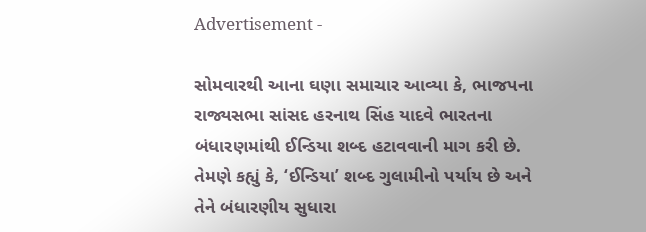Advertisement -

સોમવારથી આના ઘણા સમાચાર આવ્યા કે, ભાજપના રાજ્યસભા સાંસદ હરનાથ સિંહ યાદવે ભારતના બંધારણમાંથી ઈન્ડિયા શબ્દ હટાવવાની માગ કરી છે. તેમણે કહ્યું કે, ‘ઈન્ડિયા’ શબ્દ ગુલામીનો પર્યાય છે અને તેને બંધારણીય સુધારા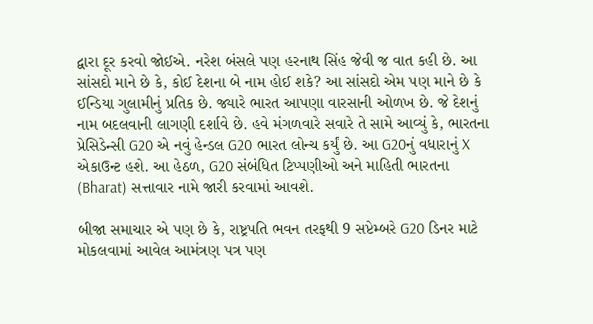દ્વારા દૂર કરવો જોઈએ. નરેશ બંસલે પણ હરનાથ સિંહ જેવી જ વાત કહી છે. આ સાંસદો માને છે કે, કોઈ દેશના બે નામ હોઈ શકે? આ સાંસદો એમ પણ માને છે કે ઈન્ડિયા ગુલામીનું પ્રતિક છે. જ્યારે ભારત આપણા વારસાની ઓળખ છે. જે દેશનું નામ બદલવાની લાગણી દર્શાવે છે. હવે મંગળવારે સવારે તે સામે આવ્યું કે, ભારતના પ્રેસિડેન્સી G20 એ નવું હેન્ડલ G20 ભારત લોન્ચ કર્યું છે. આ G20નું વધારાનું X એકાઉન્ટ હશે. આ હેઠળ, G20 સંબંધિત ટિપ્પણીઓ અને માહિતી ભારતના (Bharat) સત્તાવાર નામે જારી કરવામાં આવશે.

બીજા સમાચાર એ પણ છે કે, રાષ્ટ્રપતિ ભવન તરફથી 9 સપ્ટેમ્બરે G20 ડિનર માટે મોકલવામાં આવેલ આમંત્રણ પત્ર પણ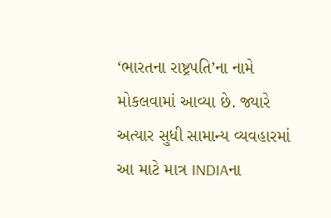‘ભારતના રાષ્ટ્રપતિ’ના નામે મોકલવામાં આવ્યા છે. જ્યારે અત્યાર સુધી સામાન્ય વ્યવહારમાં આ માટે માત્ર INDIAના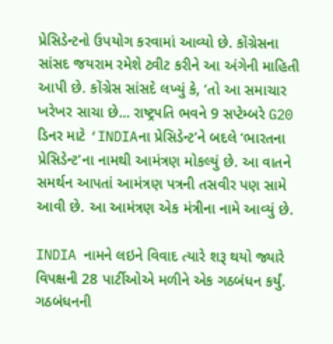પ્રેસિડેન્ટનો ઉપયોગ કરવામાં આવ્યો છે. કોંગ્રેસના સાંસદ જયરામ રમેશે ટ્વીટ કરીને આ અંગેની માહિતી આપી છે. કોંગ્રેસ સાંસદે લખ્યું કે, ‘તો આ સમાચાર ખરેખર સાચા છે… રાષ્ટ્રપતિ ભવને 9 સપ્ટેમ્બરે G20 ડિનર માટે ‘INDIAના પ્રેસિડેન્ટ’ને બદલે ‘ભારતના પ્રેસિડેન્ટ’ના નામથી આમંત્રણ મોકલ્યું છે. આ વાતને સમર્થન આપતાં આમંત્રણ પત્રની તસવીર પણ સામે આવી છે. આ આમંત્રણ એક મંત્રીના નામે આવ્યું છે.

INDIA નામને લઇને વિવાદ ત્યારે શરૂ થયો જ્યારે વિપક્ષની 28 પાર્ટીઓએ મળીને એક ગઠબંધન કર્યું. ગઠબંધનની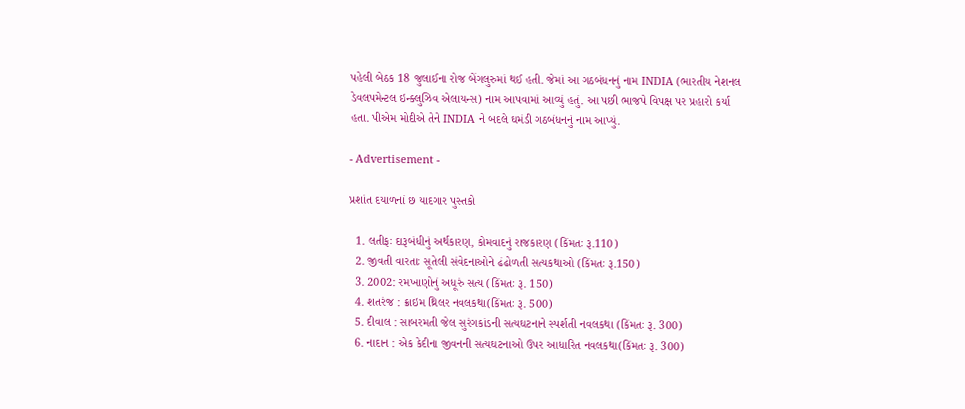પહેલી બેઠક 18 જુલાઈના રોજ બેંગલુરુમાં થઈ હતી. જેમાં આ ગઠબંધનનું નામ INDIA (ભારતીય નેશનલ ડેવલપમેન્ટલ ઇન્ક્લુઝિવ એલાયન્સ) નામ આપવામાં આવ્યું હતું. આ પછી ભાજપે વિપક્ષ પર પ્રહારો કર્યા હતા. પીએમ મોદીએ તેને INDIA ને બદલે ઘમંડી ગઠબંધનનું નામ આપ્યું.

- Advertisement -

પ્રશાંત દયાળનાં છ યાદગાર પુસ્તકો

  1. લતીફઃ દારૂબંધીનું અર્થકારણ, કોમવાદનું રાજકારણ (કિંમતઃ રૂ.110)
  2. જીવતી વારતાઃ સૂતેલી સંવેદનાઓને ઢંઢોળતી સત્યકથાઓ (કિંમતઃ રૂ.150)
  3. 2002: રમખાણોનું અધૂરું સત્ય (કિંમતઃ રૂ. 150)
  4. શતરંજ : ક્રાઇમ થ્રિલર નવલકથા(કિંમતઃ રૂ. 500)
  5. દીવાલ : સાબરમતી જેલ સુરંગકાંડની સત્યઘટનાને સ્પર્શતી નવલકથા (કિંમતઃ રૂ. 300)
  6. નાદાન : એક કેદીના જીવનની સત્યઘટનાઓ ઉપર આધારિત નવલકથા(કિંમતઃ રૂ. 300)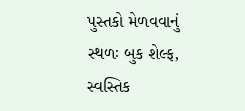પુસ્તકો મેળવવાનું સ્થળઃ બુક શેલ્ફ, સ્વસ્તિક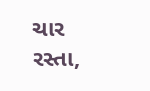ચાર રસ્તા,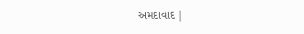અમદાવાદ |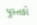પુસ્તકો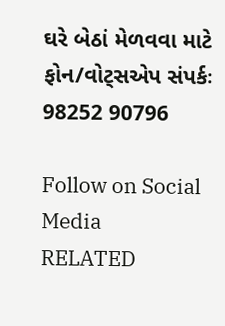ઘરે બેઠાં મેળવવા માટે ફોન/વોટ્સએપ સંપર્કઃ 98252 90796

Follow on Social Media
RELATED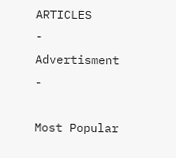ARTICLES
- Advertisment -

Most Popular